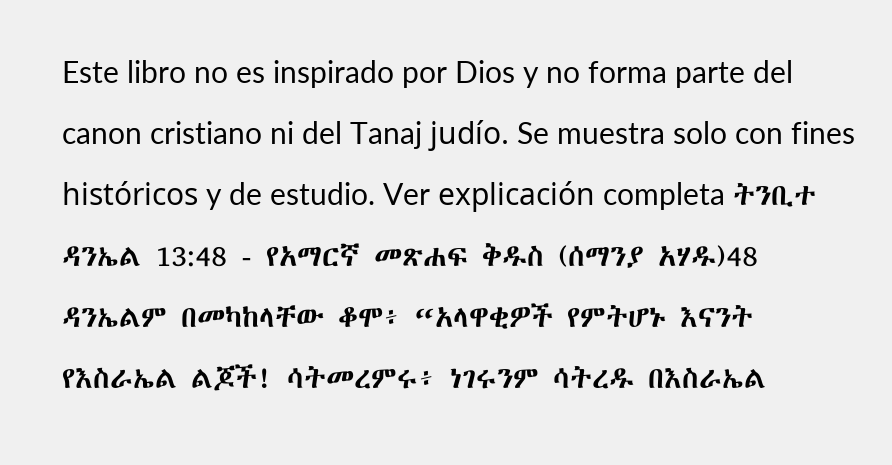Este libro no es inspirado por Dios y no forma parte del canon cristiano ni del Tanaj judío. Se muestra solo con fines históricos y de estudio. Ver explicación completa ትንቢተ ዳንኤል 13:48 - የአማርኛ መጽሐፍ ቅዱስ (ሰማንያ አሃዱ)48 ዳንኤልም በመካከላቸው ቆሞ፥ “አላዋቂዎች የምትሆኑ እናንት የእስራኤል ልጆች! ሳትመረምሩ፥ ነገሩንም ሳትረዱ በእስራኤል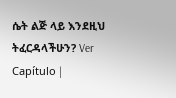ሴት ልጅ ላይ እንደዚህ ትፈርዳላችሁን? Ver Capítulo |